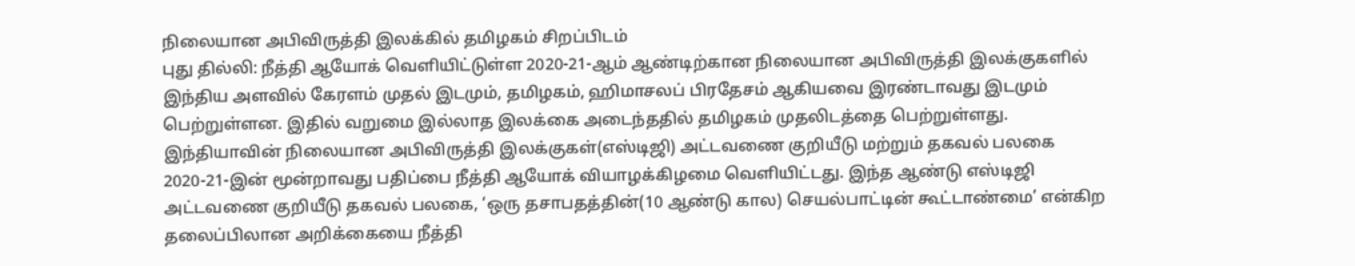நிலையான அபிவிருத்தி இலக்கில் தமிழகம் சிறப்பிடம்
புது தில்லி: நீத்தி ஆயோக் வெளியிட்டுள்ள 2020-21-ஆம் ஆண்டிற்கான நிலையான அபிவிருத்தி இலக்குகளில் இந்திய அளவில் கேரளம் முதல் இடமும், தமிழகம், ஹிமாசலப் பிரதேசம் ஆகியவை இரண்டாவது இடமும் பெற்றுள்ளன. இதில் வறுமை இல்லாத இலக்கை அடைந்ததில் தமிழகம் முதலிடத்தை பெற்றுள்ளது.
இந்தியாவின் நிலையான அபிவிருத்தி இலக்குகள்(எஸ்டிஜி) அட்டவணை குறியீடு மற்றும் தகவல் பலகை 2020-21-இன் மூன்றாவது பதிப்பை நீத்தி ஆயோக் வியாழக்கிழமை வெளியிட்டது. இந்த ஆண்டு எஸ்டிஜி அட்டவணை குறியீடு தகவல் பலகை, ‘ஒரு தசாபதத்தின்(10 ஆண்டு கால) செயல்பாட்டின் கூட்டாண்மை’ என்கிற தலைப்பிலான அறிக்கையை நீத்தி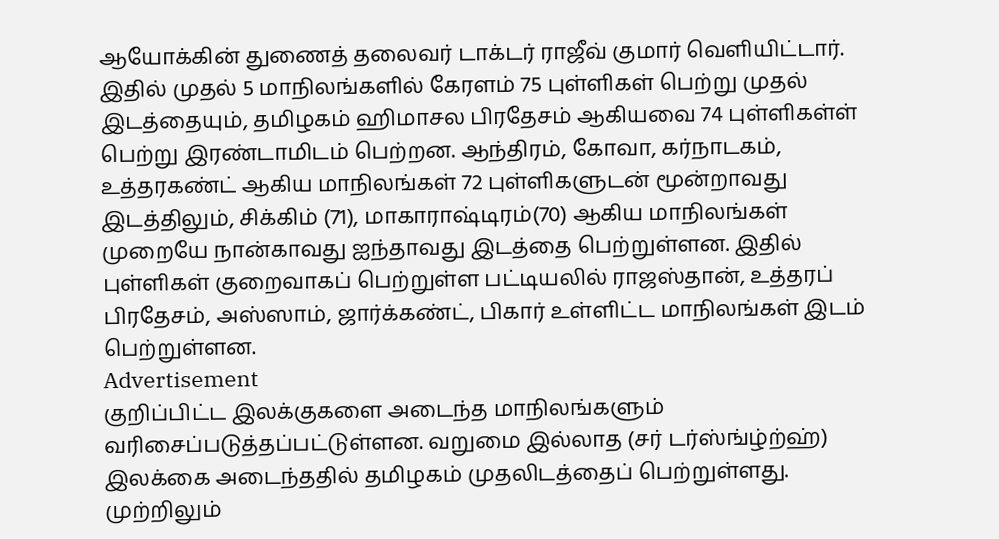ஆயோக்கின் துணைத் தலைவர் டாக்டர் ராஜீவ் குமார் வெளியிட்டார்.
இதில் முதல் 5 மாநிலங்களில் கேரளம் 75 புள்ளிகள் பெற்று முதல் இடத்தையும், தமிழகம் ஹிமாசல பிரதேசம் ஆகியவை 74 புள்ளிகள்ள் பெற்று இரண்டாமிடம் பெற்றன. ஆந்திரம், கோவா, கர்நாடகம், உத்தரகண்ட் ஆகிய மாநிலங்கள் 72 புள்ளிகளுடன் மூன்றாவது இடத்திலும், சிக்கிம் (71), மாகாராஷ்டிரம்(70) ஆகிய மாநிலங்கள் முறையே நான்காவது ஐந்தாவது இடத்தை பெற்றுள்ளன. இதில் புள்ளிகள் குறைவாகப் பெற்றுள்ள பட்டியலில் ராஜஸ்தான், உத்தரப் பிரதேசம், அஸ்ஸாம், ஜார்க்கண்ட், பிகார் உள்ளிட்ட மாநிலங்கள் இடம் பெற்றுள்ளன.
Advertisement
குறிப்பிட்ட இலக்குகளை அடைந்த மாநிலங்களும் வரிசைப்படுத்தப்பட்டுள்ளன. வறுமை இல்லாத (சர் டர்ஸ்ங்ழ்ற்ஹ்) இலக்கை அடைந்ததில் தமிழகம் முதலிடத்தைப் பெற்றுள்ளது. முற்றிலும்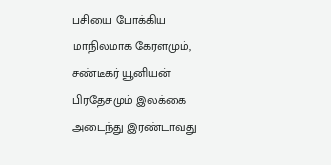பசியை போக்கிய மாநிலமாக கேரளமும், சண்டீகர் யூனியன் பிரதேசமும் இலக்கை அடைந்து இரண்டாவது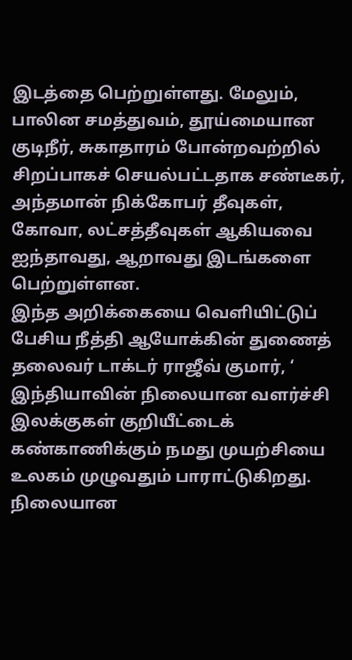இடத்தை பெற்றுள்ளது. மேலும், பாலின சமத்துவம், தூய்மையான குடிநீர், சுகாதாரம் போன்றவற்றில் சிறப்பாகச் செயல்பட்டதாக சண்டீகர், அந்தமான் நிக்கோபர் தீவுகள், கோவா, லட்சத்தீவுகள் ஆகியவை ஐந்தாவது, ஆறாவது இடங்களை பெற்றுள்ளன.
இந்த அறிக்கையை வெளியிட்டுப் பேசிய நீத்தி ஆயோக்கின் துணைத் தலைவர் டாக்டர் ராஜீவ் குமார், ‘ இந்தியாவின் நிலையான வளர்ச்சி இலக்குகள் குறியீட்டைக் கண்காணிக்கும் நமது முயற்சியை உலகம் முழுவதும் பாராட்டுகிறது. நிலையான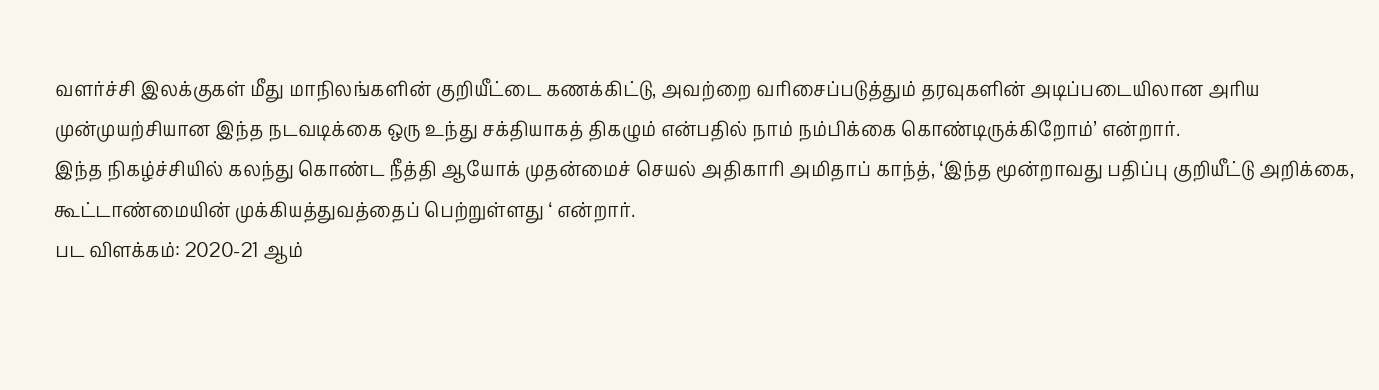வளர்ச்சி இலக்குகள் மீது மாநிலங்களின் குறியீட்டை கணக்கிட்டு, அவற்றை வரிசைப்படுத்தும் தரவுகளின் அடிப்படையிலான அரிய முன்முயற்சியான இந்த நடவடிக்கை ஒரு உந்து சக்தியாகத் திகழும் என்பதில் நாம் நம்பிக்கை கொண்டிருக்கிறோம்’ என்றார்.
இந்த நிகழ்ச்சியில் கலந்து கொண்ட நீத்தி ஆயோக் முதன்மைச் செயல் அதிகாரி அமிதாப் காந்த், ‘இந்த மூன்றாவது பதிப்பு குறியீட்டு அறிக்கை, கூட்டாண்மையின் முக்கியத்துவத்தைப் பெற்றுள்ளது ‘ என்றார்.
பட விளக்கம்: 2020-21 ஆம்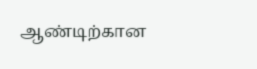ஆண்டிற்கான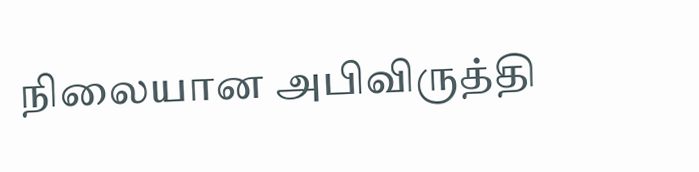நிலையான அபிவிருத்தி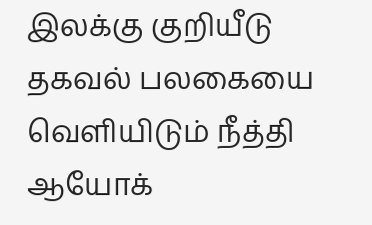இலக்கு குறியீடு தகவல் பலகையை வெளியிடும் நீத்தி ஆயோக்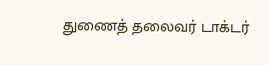துணைத் தலைவர் டாக்டர்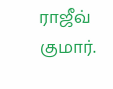ராஜீவ் குமார்.